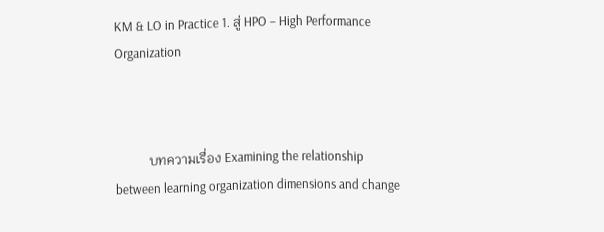KM & LO in Practice 1. สู่ HPO – High Performance Organization



          บทความเรื่อง Examining the relationship between learning organization dimensions and change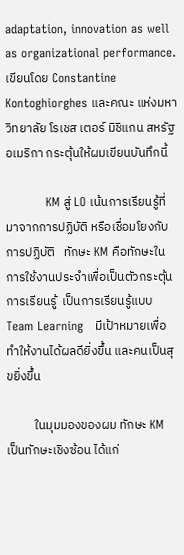adaptation, innovation as well as organizational performance. เขียนโดย Constantine Kontoghiorghes และคณะ แห่งมหาวิทยาลัย โรเชส เตอร์ มิชิแกน สหรัฐอเมริกา กระตุ้นให้ผมเขียนบันทึกนี้

          KM สู่ LO เน้นการเรียนรู้ที่มาจากการปฏิบัติ หรือเชื่อมโยงกับการปฏิบัติ   ทักษะ KM คือทักษะในการใช้งานประจำเพื่อเป็นตัวกระตุ้นการเรียนรู้  เป็นการเรียนรู้แบบ Team Learning   มีเป้าหมายเพื่อทำให้งานได้ผลดียิ่งขึ้น และคนเป็นสุขยิ่งขึ้น

          ในมุมมองของผม ทักษะ KM เป็นทักษะเชิงซ้อน ได้แก่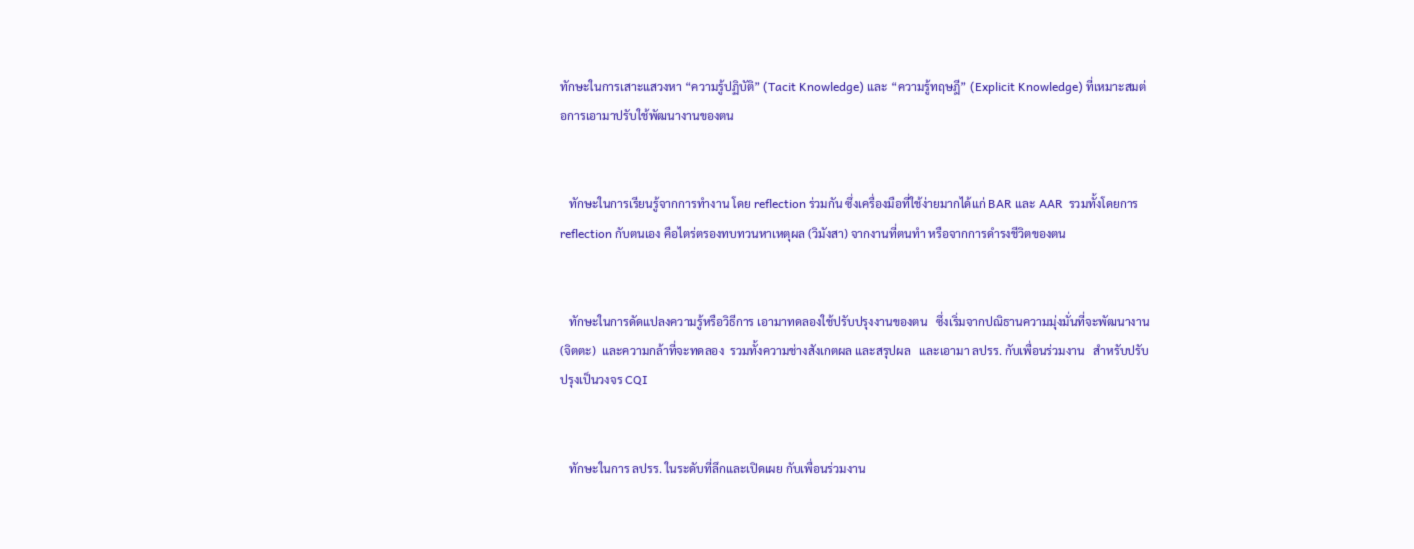ทักษะในการเสาะแสวงหา “ความรู้ปฏิบัติ” (Tacit Knowledge) และ “ความรู้ทฤษฎี” (Explicit Knowledge) ที่เหมาะสมต่อการเอามาปรับใช้พัฒนางานของตน


   ทักษะในการเรียนรู้จากการทำงาน โดย reflection ร่วมกัน ซึ่งเครื่องมือที่ใช้ง่ายมากได้แก่ BAR และ AAR  รวมทั้งโดยการ reflection กับตนเอง คือไตร่ตรองทบทวนหาเหตุผล (วิมังสา) จากงานที่ตนทำ หรือจากการดำรงชีวิตของตน


   ทักษะในการดัดแปลงความรู้หรือวิธีการ เอามาทดลองใช้ปรับปรุงงานของตน   ซึ่งเริ่มจากปณิธานความมุ่งมั่นที่จะพัฒนางาน (จิตตะ)  และความกล้าที่จะทดลอง  รวมทั้งความช่างสังเกตผล และสรุปผล   และเอามา ลปรร. กับเพื่อนร่วมงาน   สำหรับปรับปรุงเป็นวงจร CQI


   ทักษะในการ ลปรร. ในระดับที่ลึกและเปิดเผย กับเพื่อนร่วมงาน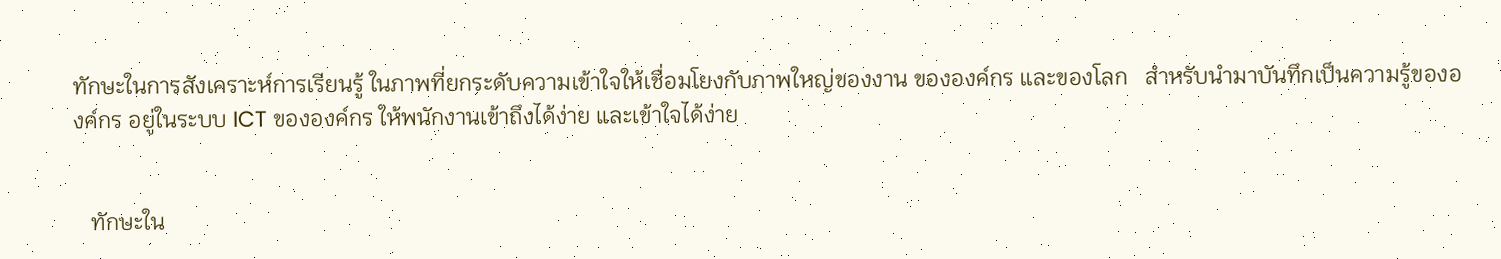ทักษะในการสังเคราะห์การเรียนรู้ ในภาพที่ยกระดับความเข้าใจให้เชื่อมโยงกับภาพใหญ่ของงาน ขององค์กร และของโลก   สำหรับนำมาบันทึกเป็นความรู้ขององค์กร อยู่ในระบบ ICT ขององค์กร ให้พนักงานเข้าถึงได้ง่าย และเข้าใจได้ง่าย


   ทักษะใน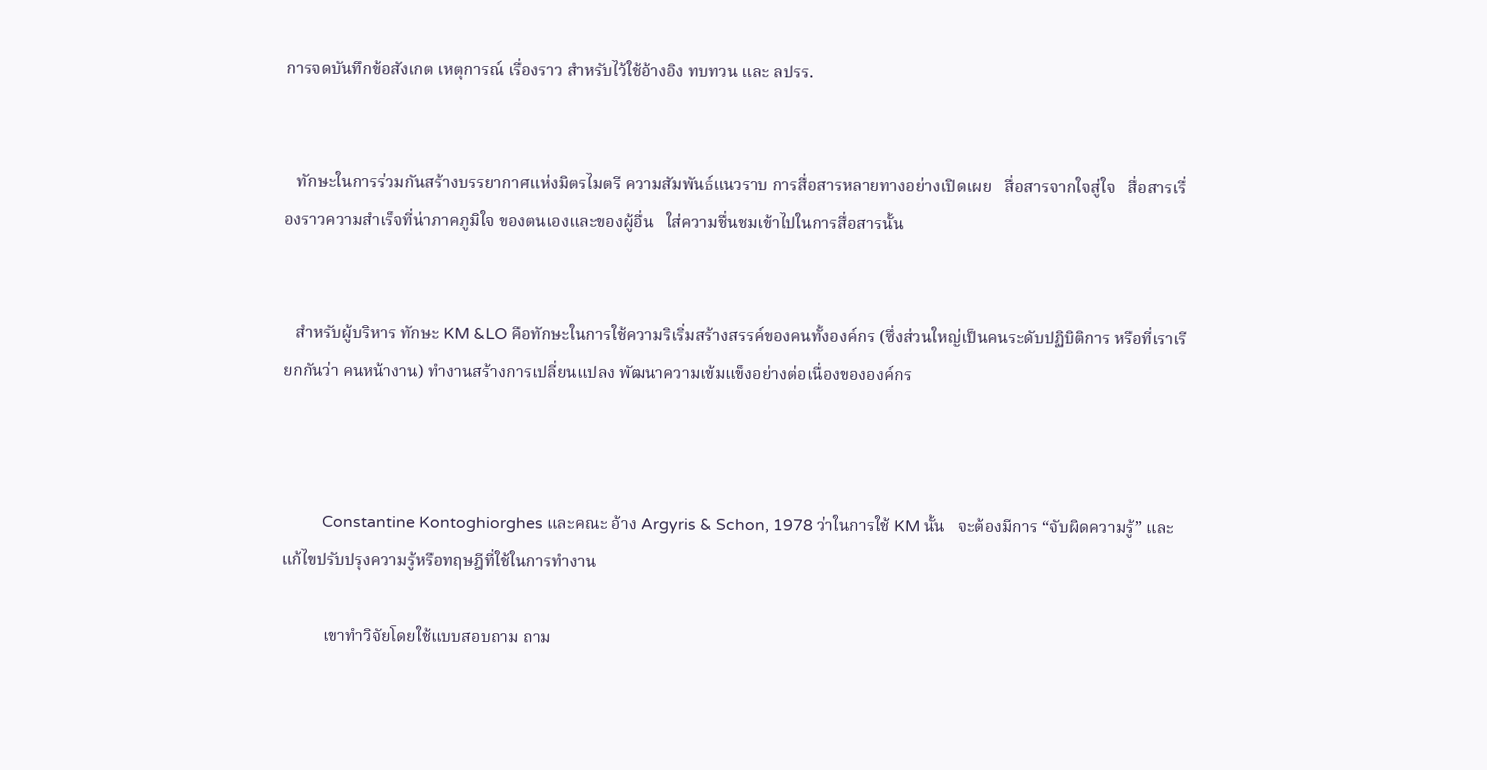การจดบันทึกข้อสังเกต เหตุการณ์ เรื่องราว สำหรับไว้ใช้อ้างอิง ทบทวน และ ลปรร.


   ทักษะในการร่วมกันสร้างบรรยากาศแห่งมิตรไมตรี ความสัมพันธ์แนวราบ การสื่อสารหลายทางอย่างเปิดเผย   สื่อสารจากใจสู่ใจ   สื่อสารเรื่องราวความสำเร็จที่น่าภาคภูมิใจ ของตนเองและของผู้อื่น   ใส่ความชื่นชมเข้าไปในการสื่อสารนั้น


   สำหรับผู้บริหาร ทักษะ KM &LO คือทักษะในการใช้ความริเริ่มสร้างสรรค์ของคนทั้งองค์กร (ซึ่งส่วนใหญ่เป็นคนระดับปฏิบิติการ หรือที่เราเรียกกันว่า คนหน้างาน) ทำงานสร้างการเปลี่ยนแปลง พัฒนาความเข้มแข็งอย่างต่อเนื่องขององค์กร



          Constantine Kontoghiorghes และคณะ อ้าง Argyris & Schon, 1978 ว่าในการใช้ KM นั้น   จะต้องมีการ “จับผิดความรู้” และแก้ไขปรับปรุงความรู้หรือทฤษฎีที่ใช้ในการทำงาน

          เขาทำวิจัยโดยใช้แบบสอบถาม ถาม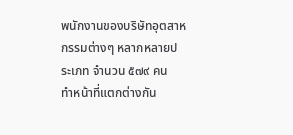พนักงานของบริษัทอุตสาหกรรมต่างๆ หลากหลายประเภท จำนวน ๕๗๙ คน   ทำหน้าที่แตกต่างกัน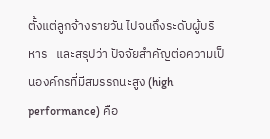ตั้งแต่ลูกจ้างรายวัน ไปจนถึงระดับผู้บริหาร   และสรุปว่า ปัจจัยสำคัญต่อความเป็นองค์กรที่มีสมรรถนะสูง (high performance) คือ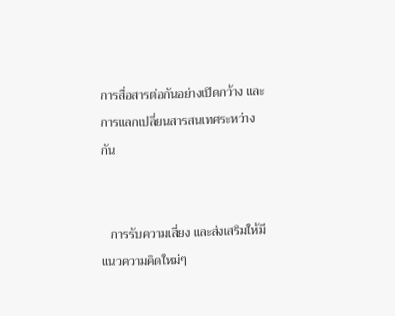การสื่อสารต่อกันอย่างเปิดกว้าง และการแลกเปลี่ยนสารสนเทศระหว่างกัน


   การรับความเสี่ยง และส่งเสริมให้มีแนวความคิดใหม่ๆ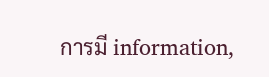การมี information,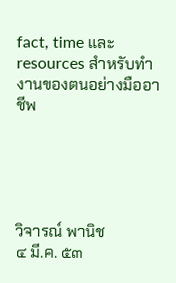fact, time และ resources สำหรับทำงานของตนอย่างมืออาชีพ





วิจารณ์ พานิช
๔ มี.ค. ๕๓